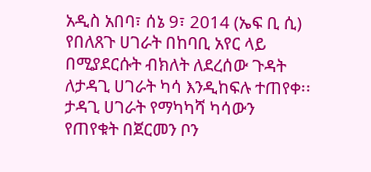አዲስ አበባ፣ ሰኔ 9፣ 2014 (ኤፍ ቢ ሲ) የበለጸጉ ሀገራት በከባቢ አየር ላይ በሚያደርሱት ብክለት ለደረሰው ጉዳት ለታዳጊ ሀገራት ካሳ እንዲከፍሉ ተጠየቀ፡፡
ታዳጊ ሀገራት የማካካሻ ካሳውን የጠየቁት በጀርመን ቦን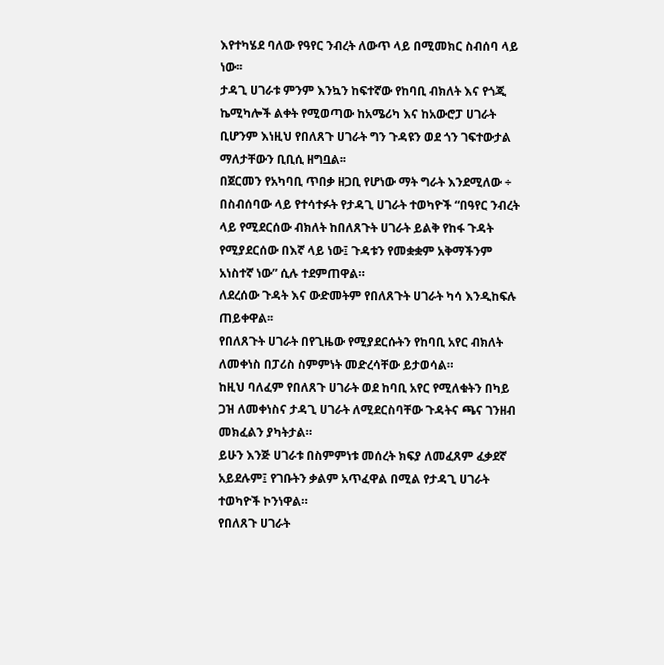እየተካሄደ ባለው የዓየር ንብረት ለውጥ ላይ በሚመክር ስብሰባ ላይ ነው፡፡
ታዳጊ ሀገራቱ ምንም እንኳን ከፍተኛው የከባቢ ብክለት እና የጎጂ ኬሚካሎች ልቀት የሚወጣው ከአሜሪካ እና ከአውሮፓ ሀገራት ቢሆንም እነዚህ የበለጸጉ ሀገራት ግን ጉዳዩን ወደ ጎን ገፍተውታል ማለታቸውን ቢቢሲ ዘግቧል፡፡
በጀርመን የአካባቢ ጥበቃ ዘጋቢ የሆነው ማት ግራት እንደሚለው ÷ በስብሰባው ላይ የተሳተፉት የታዳጊ ሀገራት ተወካዮች “በዓየር ንብረት ላይ የሚደርሰው ብክለት ከበለጸጉት ሀገራት ይልቅ የከፋ ጉዳት የሚያደርሰው በእኛ ላይ ነው፤ ጉዳቱን የመቋቋም አቅማችንም አነስተኛ ነው” ሲሉ ተደምጠዋል።
ለደረሰው ጉዳት እና ውድመትም የበለጸጉት ሀገራት ካሳ እንዲከፍሉ ጠይቀዋል፡፡
የበለጸጉት ሀገራት በየጊዜው የሚያደርሱትን የከባቢ አየር ብክለት ለመቀነስ በፓሪስ ስምምነት መድረሳቸው ይታወሳል።
ከዚህ ባለፈም የበለጸጉ ሀገራት ወደ ከባቢ አየር የሚለቁትን በካይ ጋዝ ለመቀነስና ታዳጊ ሀገራት ለሚደርስባቸው ጉዳትና ጫና ገንዘብ መክፈልን ያካትታል።
ይሁን እንጅ ሀገራቱ በስምምነቱ መሰረት ክፍያ ለመፈጸም ፈቃደኛ አይደሉም፤ የገቡትን ቃልም አጥፈዋል በሚል የታዳጊ ሀገራት ተወካዮች ኮንነዋል።
የበለጸጉ ሀገራት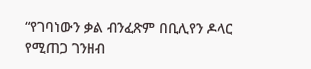“የገባነውን ቃል ብንፈጽም በቢሊየን ዶላር የሚጠጋ ገንዘብ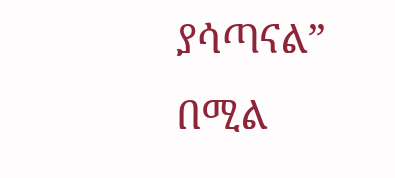ያሳጣናል” በሚል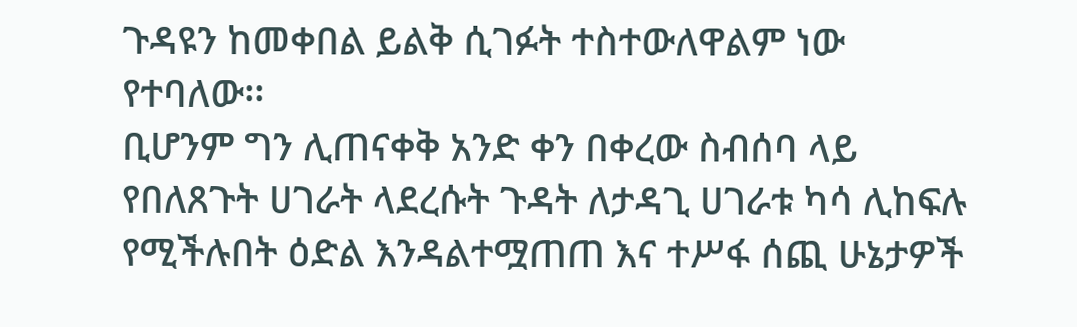ጉዳዩን ከመቀበል ይልቅ ሲገፉት ተስተውለዋልም ነው የተባለው፡፡
ቢሆንም ግን ሊጠናቀቅ አንድ ቀን በቀረው ስብሰባ ላይ የበለጸጉት ሀገራት ላደረሱት ጉዳት ለታዳጊ ሀገራቱ ካሳ ሊከፍሉ የሚችሉበት ዕድል እንዳልተሟጠጠ እና ተሥፋ ሰጪ ሁኔታዎች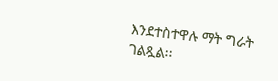እንደተስተዋሉ ማት ግራት ገልጿል፡፡